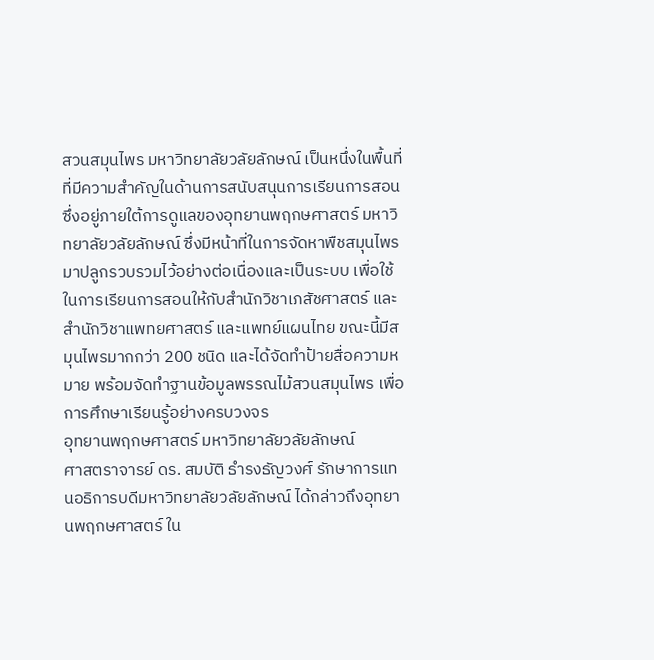สวนสมุนไพร มหาวิทยาลัยวลัยลักษณ์ เป็นหนึ่งในพื้นที่ ที่มีความสำคัญในด้านการสนับสนุนการเรียนการสอน ซึ่งอยู่ภายใต้การดูแลของอุทยานพฤกษศาสตร์ มหาวิทยาลัยวลัยลักษณ์ ซึ่งมีหน้าที่ในการจัดหาพืชสมุนไพรมาปลูกรวบรวมไว้อย่างต่อเนื่องและเป็นระบบ เพื่อใช้ในการเรียนการสอนให้กับสำนักวิชาเภสัชศาสตร์ และสำนักวิชาแพทยศาสตร์ และแพทย์แผนไทย ขณะนี้มีสมุนไพรมากกว่า 200 ชนิด และได้จัดทำป้ายสื่อความหมาย พร้อมจัดทำฐานข้อมูลพรรณไม้สวนสมุนไพร เพื่อการศึกษาเรียนรู้อย่างครบวงจร
อุทยานพฤกษศาสตร์ มหาวิทยาลัยวลัยลักษณ์
ศาสตราจารย์ ดร. สมบัติ ธำรงธัญวงศ์ รักษาการแทนอธิการบดีมหาวิทยาลัยวลัยลักษณ์ ได้กล่าวถึงอุทยานพฤกษศาสตร์ ใน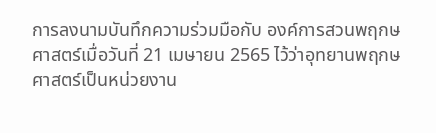การลงนามบันทึกความร่วมมือกับ องค์การสวนพฤกษศาสตร์เมื่อวันที่ 21 เมษายน 2565 ไว้ว่าอุทยานพฤกษศาสตร์เป็นหน่วยงาน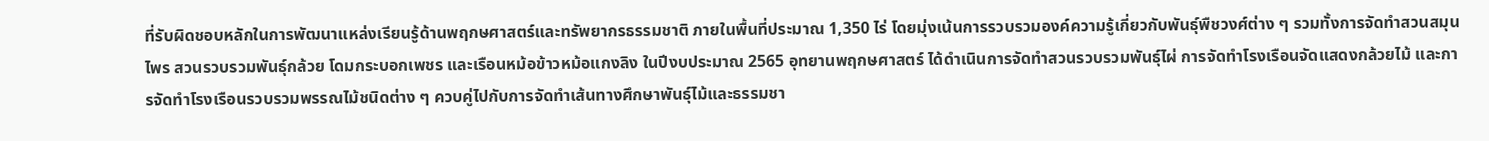ที่รับผิดชอบหลักในการพัฒนาแหล่งเรียนรู้ด้านพฤกษศาสตร์และทรัพยากรธรรมชาติ ภายในพื้นที่ประมาณ 1,350 ไร่ โดยมุ่งเน้นการรวบรวมองค์ความรู้เกี่ยวกับพันธุ์พืชวงศ์ต่าง ๆ รวมทั้งการจัดทำสวนสมุนไพร สวนรวบรวมพันธุ์กล้วย โดมกระบอกเพชร และเรือนหม้อข้าวหม้อแกงลิง ในปีงบประมาณ 2565 อุทยานพฤกษศาสตร์ ได้ดำเนินการจัดทำสวนรวบรวมพันธุ์ไผ่ การจัดทำโรงเรือนจัดแสดงกล้วยไม้ และการจัดทำโรงเรือนรวบรวมพรรณไม้ชนิดต่าง ๆ ควบคู่ไปกับการจัดทำเส้นทางศึกษาพันธุ์ไม้และธรรมชา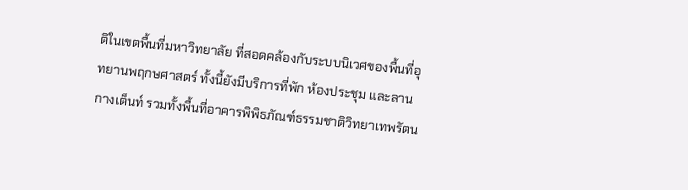ติในเขตพื้นที่มหาวิทยาลัย ที่สอดคล้องกับระบบนิเวศของพื้นที่อุทยานพฤกษศาสตร์ ทั้งนี้ยังมีบริการที่พัก ห้องประชุม และลานกางเต็นท์ รวมทั้งพื้นที่อาคารพิพิธภัณฑ์ธรรมชาติวิทยาเทพรัตน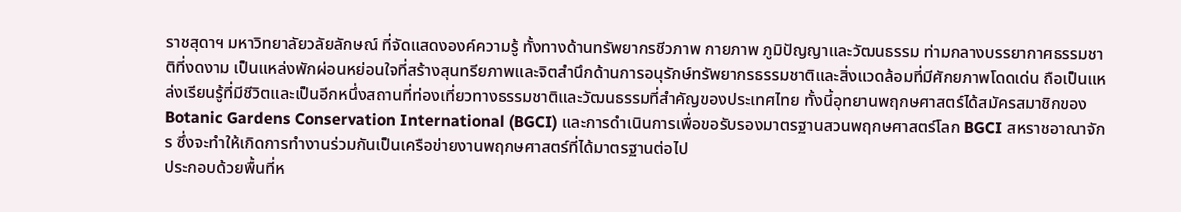ราชสุดาฯ มหาวิทยาลัยวลัยลักษณ์ ที่จัดแสดงองค์ความรู้ ทั้งทางด้านทรัพยากรชีวภาพ กายภาพ ภูมิปัญญาและวัฒนธรรม ท่ามกลางบรรยากาศธรรมชาติที่งดงาม เป็นแหล่งพักผ่อนหย่อนใจที่สร้างสุนทรียภาพและจิตสำนึกด้านการอนุรักษ์ทรัพยากรธรรมชาติและสิ่งแวดล้อมที่มีศักยภาพโดดเด่น ถือเป็นแหล่งเรียนรู้ที่มีชีวิตและเป็นอีกหนึ่งสถานที่ท่องเที่ยวทางธรรมชาติและวัฒนธรรมที่สำคัญของประเทศไทย ทั้งนี้อุทยานพฤกษศาสตร์ได้สมัครสมาชิกของ Botanic Gardens Conservation International (BGCI) และการดำเนินการเพื่อขอรับรองมาตรฐานสวนพฤกษศาสตร์โลก BGCI สหราชอาณาจักร ซึ่งจะทำให้เกิดการทำงานร่วมกันเป็นเครือข่ายงานพฤกษศาสตร์ที่ได้มาตรฐานต่อไป
ประกอบด้วยพื้นที่ห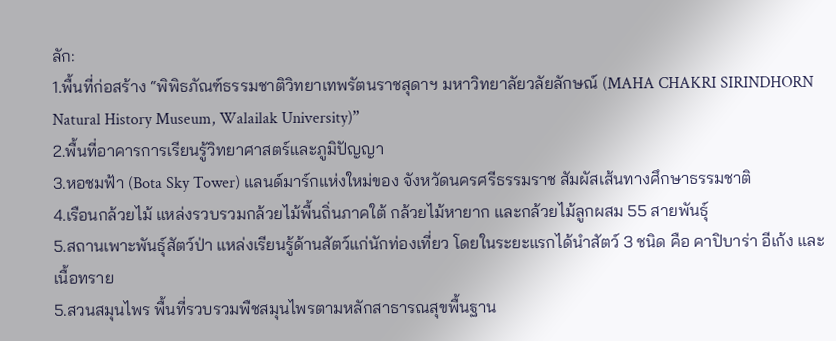ลัก:
1.พื้นที่ก่อสร้าง “พิพิธภัณฑ์ธรรมชาติวิทยาเทพรัตนราชสุดาฯ มหาวิทยาลัยวลัยลักษณ์ (MAHA CHAKRI SIRINDHORN Natural History Museum, Walailak University)”
2.พื้นที่อาคารการเรียนรู้วิทยาศาสตร์และภูมิปัญญา
3.หอชมฟ้า (Bota Sky Tower) แลนด์มาร์กแห่งใหม่ของ จังหวัดนครศรีธรรมราช สัมผัสเส้นทางศึกษาธรรมชาติ
4.เรือนกล้วยไม้ แหล่งรวบรวมกล้วยไม้พื้นถิ่นภาคใต้ กล้วยไม้หายาก และกล้วยไม้ลูกผสม 55 สายพันธุ์
5.สถานเพาะพันธุ์สัตว์ป่า แหล่งเรียนรู้ด้านสัตว์แก่นักท่องเที่ยว โดยในระยะแรกได้นำสัตว์ 3 ชนิด คือ คาปิบาร่า อีเก้ง และเนื้อทราย
5.สวนสมุนไพร พื้นที่รวบรวมพืชสมุนไพรตามหลักสาธารณสุขพื้นฐาน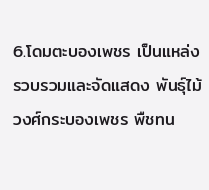6.โดมตะบองเพชร เป็นแหล่งรวบรวมและจัดแสดง พันธุ์ไม้วงศ์กระบองเพชร พืชทน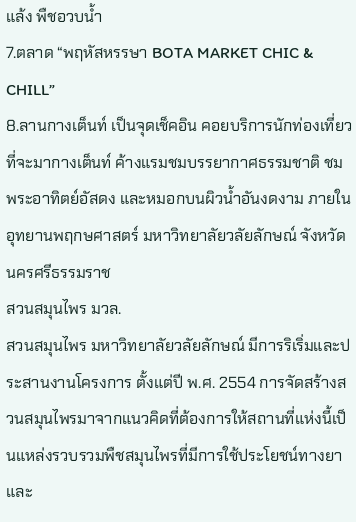แล้ง พืชอวบน้ำ
7.ตลาด “พฤหัสหรรษา BOTA MARKET CHIC & CHILL”
8.ลานกางเต็นท์ เป็นจุดเช็คอิน คอยบริการนักท่องเที่ยวที่จะมากางเต็นท์ ค้างแรมชมบรรยากาศธรรมชาติ ชมพระอาทิตย์อัสดง และหมอกบนผิวน้ำอันงดงาม ภายในอุทยานพฤกษศาสตร์ มหาวิทยาลัยวลัยลักษณ์ จังหวัดนครศรีธรรมราช
สวนสมุนไพร มวล.
สวนสมุนไพร มหาวิทยาลัยวลัยลักษณ์ มีการริเริ่มและประสานงานโครงการ ตั้งแต่ปี พ.ศ. 2554 การจัดสร้างสวนสมุนไพรมาจากแนวคิดที่ต้องการให้สถานที่แห่งนี้เป็นแหล่งรวบรวมพืชสมุนไพรที่มีการใช้ประโยชน์ทางยา และ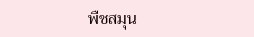พืชสมุน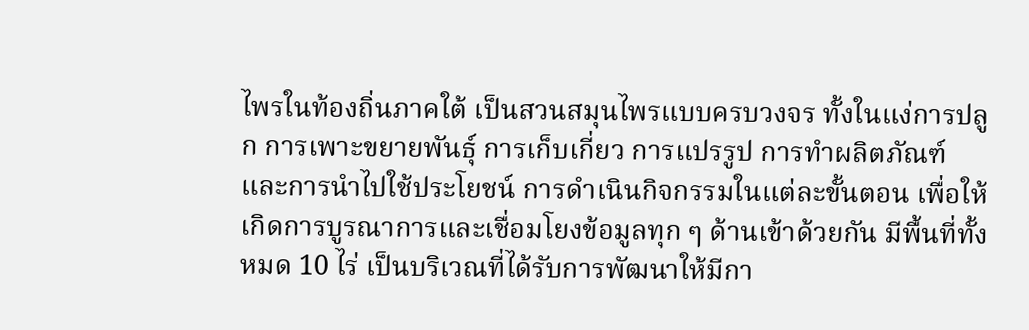ไพรในท้องถิ่นภาคใต้ เป็นสวนสมุนไพรแบบครบวงจร ทั้งในแง่การปลูก การเพาะขยายพันธุ์ การเก็บเกี่ยว การแปรรูป การทำผลิตภัณฑ์ และการนำไปใช้ประโยชน์ การดำเนินกิจกรรมในแต่ละขั้นตอน เพื่อให้เกิดการบูรณาการและเชื่อมโยงข้อมูลทุก ๆ ด้านเข้าด้วยกัน มีพื้นที่ทั้งหมด 10 ไร่ เป็นบริเวณที่ได้รับการพัฒนาให้มีกา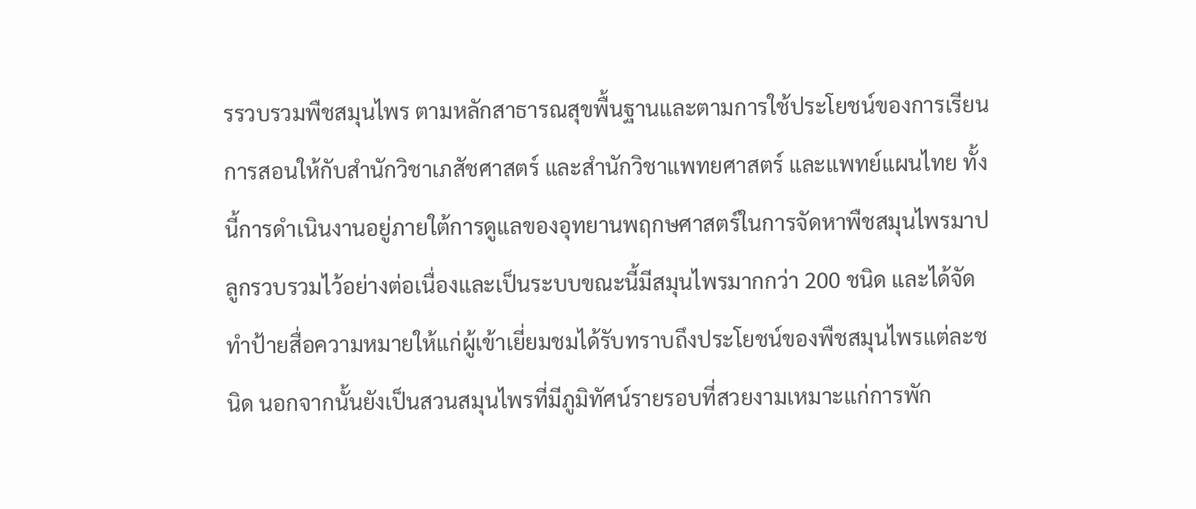รรวบรวมพืชสมุนไพร ตามหลักสาธารณสุขพื้นฐานและตามการใช้ประโยชน์ของการเรียนการสอนให้กับสำนักวิชาเภสัชศาสตร์ และสำนักวิชาแพทยศาสตร์ และแพทย์แผนไทย ทั้งนี้การดำเนินงานอยู่ภายใต้การดูแลของอุทยานพฤกษศาสตร์ในการจัดหาพืชสมุนไพรมาปลูกรวบรวมไว้อย่างต่อเนื่องและเป็นระบบขณะนี้มีสมุนไพรมากกว่า 200 ชนิด และได้จัดทำป้ายสื่อความหมายให้แก่ผู้เข้าเยี่ยมชมได้รับทราบถึงประโยชน์ของพืชสมุนไพรแต่ละชนิด นอกจากนั้นยังเป็นสวนสมุนไพรที่มีภูมิทัศน์รายรอบที่สวยงามเหมาะแก่การพัก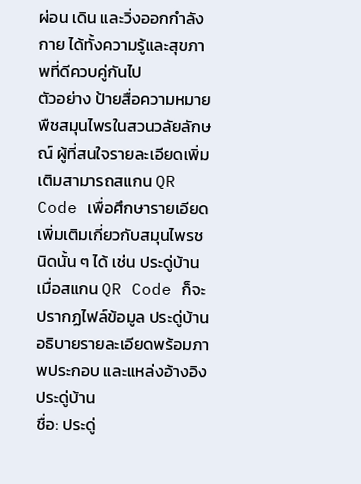ผ่อน เดิน และวิ่งออกกำลังกาย ได้ทั้งความรู้และสุขภาพที่ดีควบคู่กันไป
ตัวอย่าง ป้ายสื่อความหมายพืชสมุนไพรในสวนวลัยลักษณ์ ผู้ที่สนใจรายละเอียดเพิ่มเติมสามารถสแกน QR Code เพื่อศึกษารายเอียดเพิ่มเติมเกี่ยวกับสมุนไพรชนิดนั้น ๆ ได้ เช่น ประดู่บ้าน เมื่อสแกน QR Code ก็จะปรากฏไฟล์ข้อมูล ประดู่บ้าน อธิบายรายละเอียดพร้อมภาพประกอบ และแหล่งอ้างอิง
ประดู่บ้าน
ชื่อ: ประดู่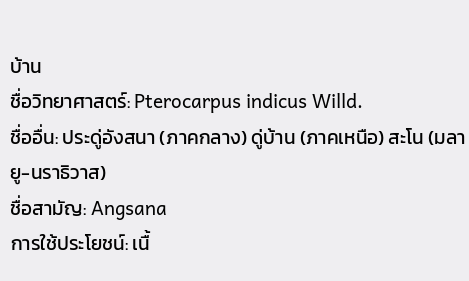บ้าน
ชื่อวิทยาศาสตร์: Pterocarpus indicus Willd.
ชื่ออื่น: ประดู่อังสนา (ภาคกลาง) ดู่บ้าน (ภาคเหนือ) สะโน (มลายู-นราธิวาส)
ชื่อสามัญ: Angsana
การใช้ประโยชน์: เนื้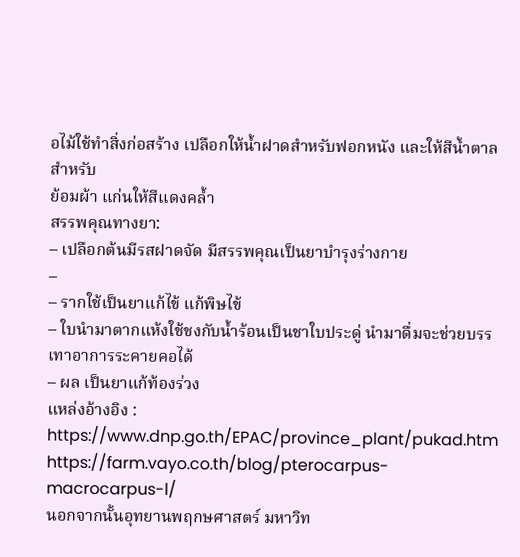อไม้ใช้ทําสิ่งก่อสร้าง เปลือกให้น้ำฝาดสําหรับฟอกหนัง และให้สีน้ำตาลสําหรับ
ย้อมผ้า แก่นให้สีแดงคล้ำ
สรรพคุณทางยา:
– เปลือกต้นมีรสฝาดจัด มีสรรพคุณเป็นยาบํารุงร่างกาย
–
– รากใช้เป็นยาแก้ไข้ แก้พิษไข้
– ใบนํามาตากแห้งใช้ชงกับน้ำร้อนเป็นชาใบประดู่ นํามาดื่มจะช่วยบรรเทาอาการระคายคอได้
– ผล เป็นยาแก้ท้องร่วง
แหล่งอ้างอิง :
https://www.dnp.go.th/EPAC/province_plant/pukad.htm
https://farm.vayo.co.th/blog/pterocarpus-macrocarpus-l/
นอกจากนั้นอุทยานพฤกษศาสตร์ มหาวิท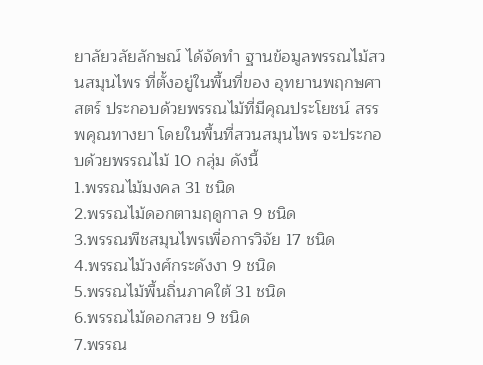ยาลัยวลัยลักษณ์ ได้จัดทำ ฐานข้อมูลพรรณไม้สวนสมุนไพร ที่ตั้งอยู่ในพื้นที่ของ อุทยานพฤกษศาสตร์ ประกอบด้วยพรรณไม้ที่มีคุณประโยชน์ สรรพคุณทางยา โดยในพื้นที่สวนสมุนไพร จะประกอบด้วยพรรณไม้ 10 กลุ่ม ดังนี้
1.พรรณไม้มงคล 31 ชนิด
2.พรรณไม้ดอกตามฤดูกาล 9 ชนิด
3.พรรณพืชสมุนไพรเพื่อการวิจัย 17 ชนิด
4.พรรณไม้วงศ์กระดังงา 9 ชนิด
5.พรรณไม้พื้นถิ่นภาคใต้ 31 ชนิด
6.พรรณไม้ดอกสวย 9 ชนิด
7.พรรณ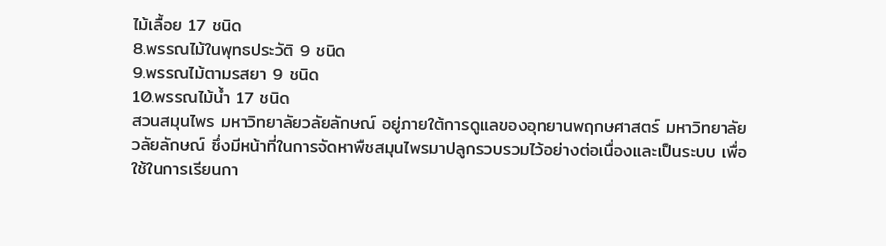ไม้เลื้อย 17 ชนิด
8.พรรณไม้ในพุทธประวัติ 9 ชนิด
9.พรรณไม้ตามรสยา 9 ชนิด
10.พรรณไม้น้ำ 17 ชนิด
สวนสมุนไพร มหาวิทยาลัยวลัยลักษณ์ อยู่ภายใต้การดูแลของอุทยานพฤกษศาสตร์ มหาวิทยาลัยวลัยลักษณ์ ซึ่งมีหน้าที่ในการจัดหาพืชสมุนไพรมาปลูกรวบรวมไว้อย่างต่อเนื่องและเป็นระบบ เพื่อใช้ในการเรียนกา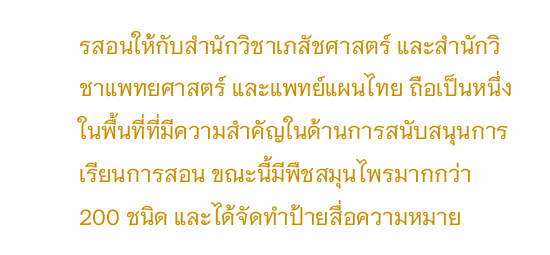รสอนให้กับสำนักวิชาเภสัชศาสตร์ และสำนักวิชาแพทยศาสตร์ และแพทย์แผนไทย ถือเป็นหนึ่งในพื้นที่ที่มีความสำคัญในด้านการสนับสนุนการเรียนการสอน ขณะนี้มีพืชสมุนไพรมากกว่า 200 ชนิด และได้จัดทำป้ายสื่อความหมาย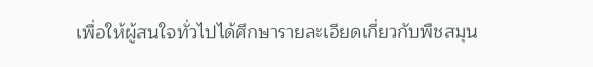เพื่อให้ผู้สนใจทั่วไปได้ศึกษารายละเอียดเกี่ยวกับพืชสมุน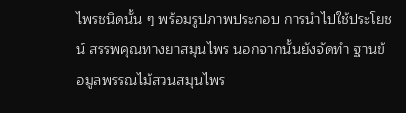ไพรชนิดนั้น ๆ พร้อมรูปภาพประกอบ การนำไปใช้ประโยชน์ สรรพคุณทางยาสมุนไพร นอกจากนั้นยังจัดทำ ฐานข้อมูลพรรณไม้สวนสมุนไพร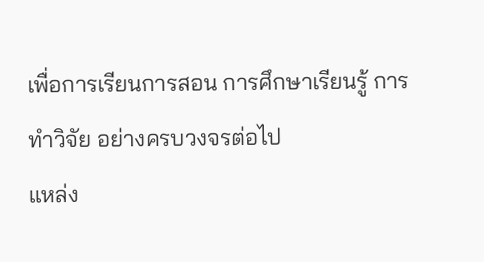เพื่อการเรียนการสอน การศึกษาเรียนรู้ การทำวิจัย อย่างครบวงจรต่อไป
แหล่ง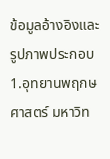ข้อมูลอ้างอิงและรูปภาพประกอบ
1.อุทยานพฤกษศาสตร์ มหาวิท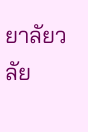ยาลัยวลัย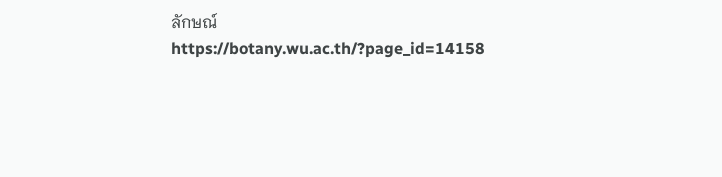ลักษณ์
https://botany.wu.ac.th/?page_id=14158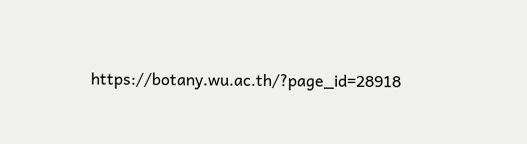https://botany.wu.ac.th/?page_id=28918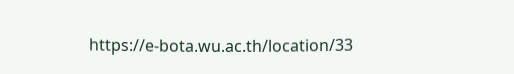https://e-bota.wu.ac.th/location/33